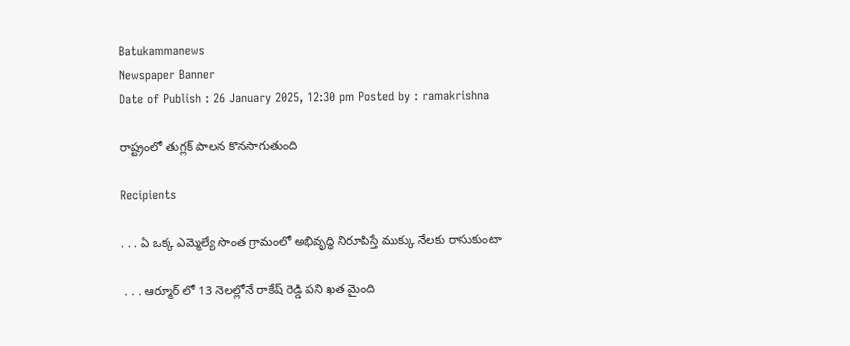Batukammanews
Newspaper Banner
Date of Publish : 26 January 2025, 12:30 pm Posted by : ramakrishna

రాష్ట్రంలో తుగ్లక్ పాలన కొనసాగుతుంది

Recipients

. . . ఏ ఒక్క ఎమ్మెల్యే సొంత గ్రామంలో అభివృద్ధి నిరూపిస్తే ముక్కు నేలకు రాసుకుంటా

 . . . ఆర్మూర్ లో 13 నెలల్లోనే రాకేష్ రెడ్డి పని ఖత మైంది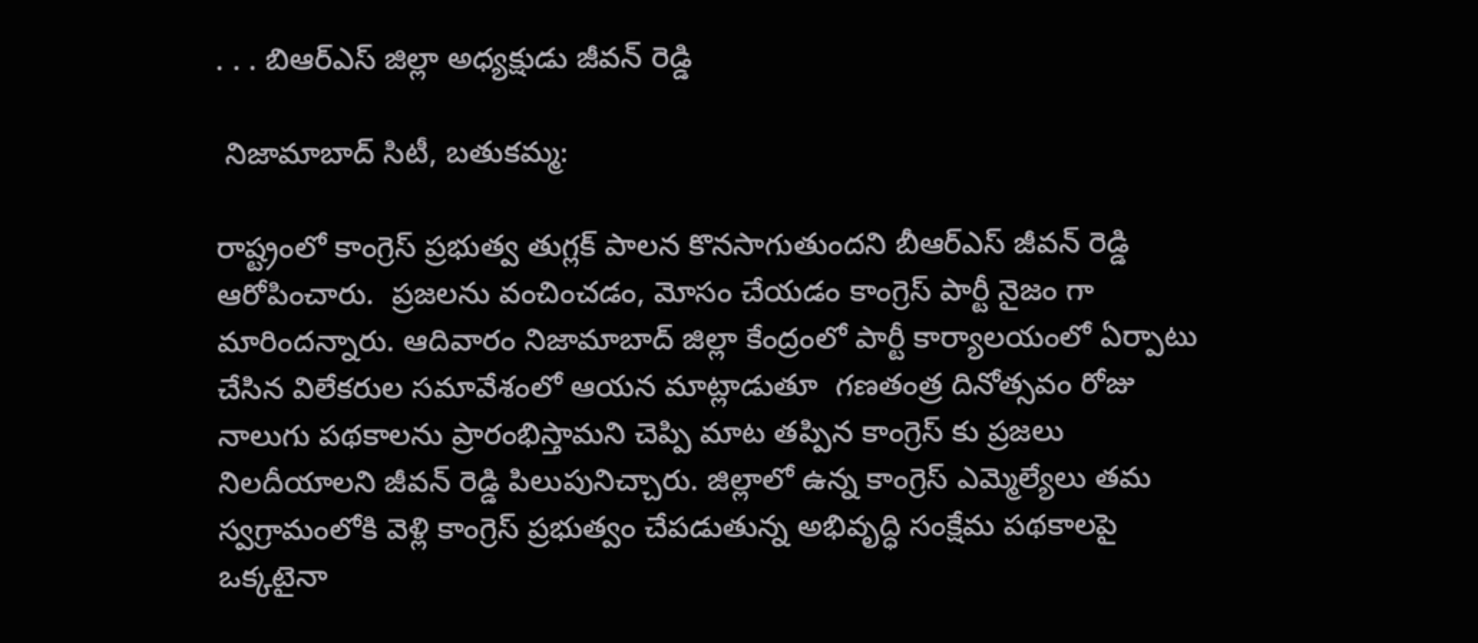. . . బిఆర్ఎస్ జిల్లా అధ్యక్షుడు జీవన్ రెడ్డి

 నిజామాబాద్ సిటీ, బతుకమ్మ:

రాష్ట్రంలో కాంగ్రెస్ ప్రభుత్వ తుగ్లక్ పాలన కొనసాగుతుందని బీఆర్ఎస్ జీవన్ రెడ్డి ఆరోపించారు.  ప్రజలను వంచించడం, మోసం చేయడం కాంగ్రెస్ పార్టీ నైజం గా మారిందన్నారు. ఆదివారం నిజామాబాద్ జిల్లా కేంద్రంలో పార్టీ కార్యాలయంలో ఏర్పాటు చేసిన విలేకరుల సమావేశంలో ఆయన మాట్లాడుతూ  గణతంత్ర దినోత్సవం రోజు నాలుగు పథకాలను ప్రారంభిస్తామని చెప్పి మాట తప్పిన కాంగ్రెస్ కు ప్రజలు నిలదీయాలని జీవన్ రెడ్డి పిలుపునిచ్చారు. జిల్లాలో ఉన్న కాంగ్రెస్ ఎమ్మెల్యేలు తమ స్వగ్రామంలోకి వెళ్లి కాంగ్రెస్ ప్రభుత్వం చేపడుతున్న అభివృద్ధి సంక్షేమ పథకాలపై ఒక్కటైనా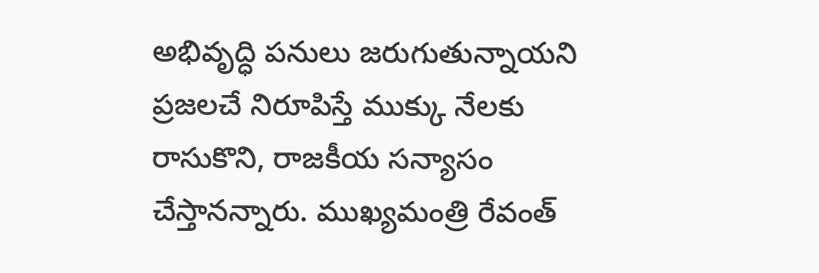అభివృద్ధి పనులు జరుగుతున్నాయని ప్రజలచే నిరూపిస్తే ముక్కు నేలకు రాసుకొని, రాజకీయ సన్యాసం చేస్తానన్నారు. ముఖ్యమంత్రి రేవంత్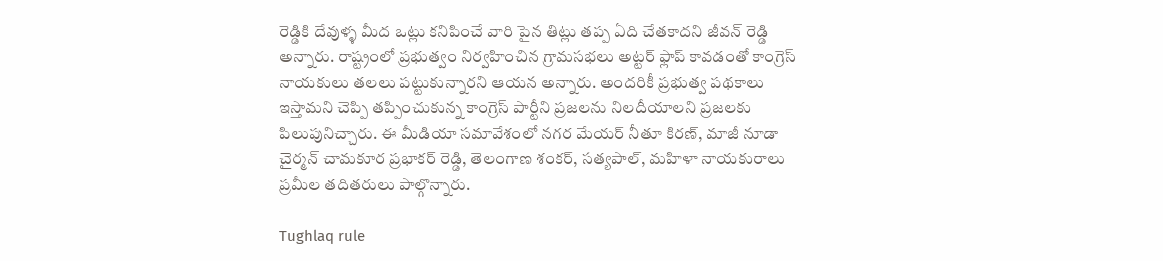రెడ్డికి దేవుళ్ళ మీద ఒట్లు కనిపించే వారి పైన తిట్లు తప్ప ఏది చేతకాదని జీవన్ రెడ్డి అన్నారు. రాష్ట్రంలో ప్రభుత్వం నిర్వహించిన గ్రామసభలు అట్టర్ ఫ్లాప్ కావడంతో కాంగ్రెస్ నాయకులు తలలు పట్టుకున్నారని ఆయన అన్నారు. అందరికీ ప్రభుత్వ పథకాలు ఇస్తామని చెప్పి తప్పించుకున్న కాంగ్రెస్ పార్టీని ప్రజలను నిలదీయాలని ప్రజలకు పిలుపునిచ్చారు. ఈ మీడియా సమావేశంలో నగర మేయర్ నీతూ కిరణ్, మాజీ నూడా చైర్మన్ చామకూర ప్రభాకర్ రెడ్డి, తెలంగాణ శంకర్, సత్యపాల్, మహిళా నాయకురాలు ప్రమీల తదితరులు పాల్గొన్నారు.

Tughlaq rule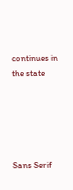continues in the state





Sans Serif